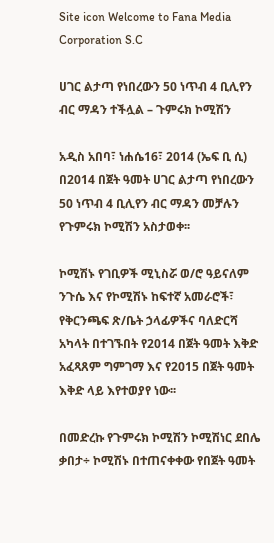Site icon Welcome to Fana Media Corporation S.C

ሀገር ልታጣ የነበረውን 50 ነጥብ 4 ቢሊየን ብር ማዳን ተችሏል – ጉምሩክ ኮሚሽን

አዲስ አበባ፣ ነሐሴ16፣ 2014 (ኤፍ ቢ ሲ) በ2014 በጀት ዓመት ሀገር ልታጣ የነበረውን 50 ነጥብ 4 ቢሊየን ብር ማዳን መቻሉን የጉምሩክ ኮሚሽን አስታወቀ፡፡

ኮሚሽኑ የገቢዎች ሚኒስሯ ወ/ሮ ዓይናለም ንጉሴ እና የኮሚሽኑ ከፍተኛ አመራሮች፣ የቅርንጫፍ ጽ/ቤት ኃላፊዎችና ባለድርሻ አካላት በተገኙበት የ2014 በጀት ዓመት እቅድ አፈጻጸም ግምገማ እና የ2015 በጀት ዓመት እቅድ ላይ እየተወያየ ነው፡፡

በመድረኩ የጉምሩክ ኮሚሽን ኮሚሽነር ደበሌ ቃበታ÷ ኮሚሽኑ በተጠናቀቀው የበጀት ዓመት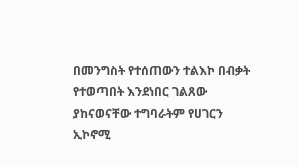በመንግስት የተሰጠውን ተልእኮ በብቃት የተወጣበት እንደነበር ገልጸው ያከናወናቸው ተግባራትም የሀገርን ኢኮኖሚ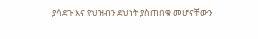ያሳደጉ እና የህዝብን ደህነት ያስጠበቁ መሆናቸውን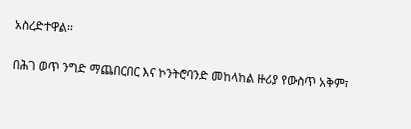አስረድተዋል፡፡

በሕገ ወጥ ንግድ ማጨበርበር እና ኮንትሮባንድ መከላከል ዙሪያ የውስጥ አቅም፣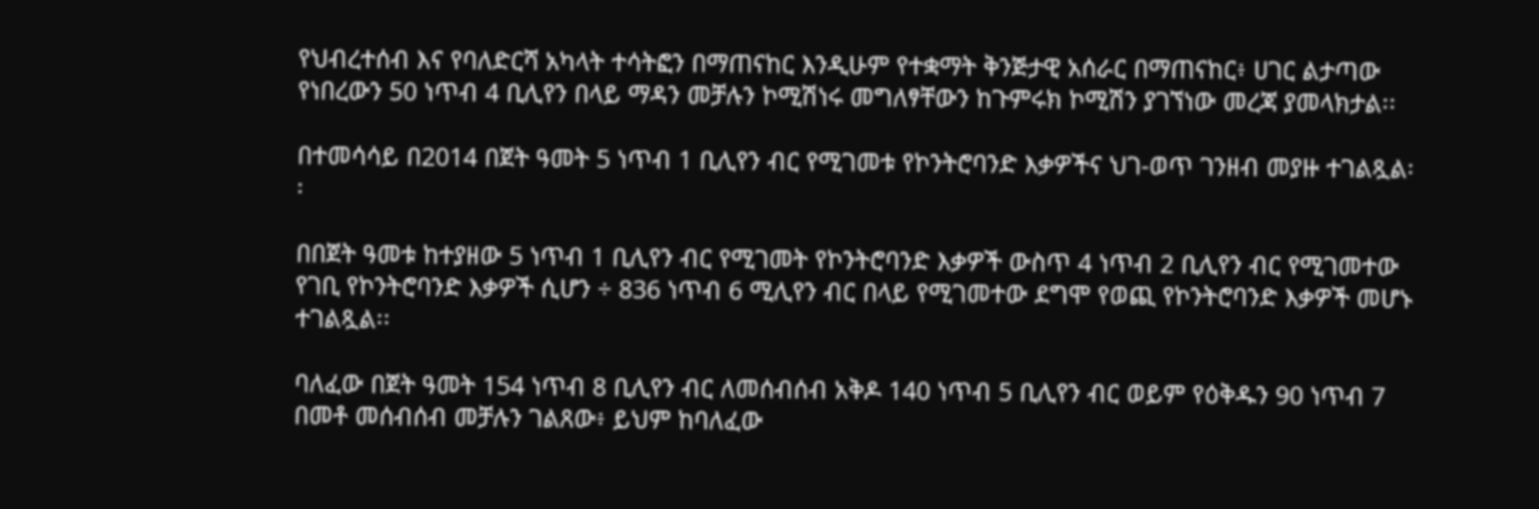የህብረተሰብ እና የባለድርሻ አካላት ተሳትፎን በማጠናከር እንዲሁም የተቋማት ቅንጅታዊ አሰራር በማጠናከር፥ ሀገር ልታጣው የነበረውን 50 ነጥብ 4 ቢሊየን በላይ ማዳን መቻሉን ኮሚሽነሩ መግለፃቸውን ከጉምሩክ ኮሚሽን ያገኘነው መረጃ ያመላክታል፡፡

በተመሳሳይ በ2014 በጀት ዓመት 5 ነጥብ 1 ቢሊየን ብር የሚገመቱ የኮንትሮባንድ እቃዎችና ህገ-ወጥ ገንዘብ መያዙ ተገልጿል፡፡

በበጀት ዓመቱ ከተያዘው 5 ነጥብ 1 ቢሊየን ብር የሚገመት የኮንትሮባንድ እቃዎች ውስጥ 4 ነጥብ 2 ቢሊየን ብር የሚገመተው የገቢ የኮንትሮባንድ እቃዎች ሲሆን ÷ 836 ነጥብ 6 ሚሊየን ብር በላይ የሚገመተው ደግሞ የወጪ የኮንትሮባንድ እቃዎች መሆኑ ተገልጿል፡፡

ባለፈው በጀት ዓመት 154 ነጥብ 8 ቢሊየን ብር ለመሰብሰብ አቅዶ 140 ነጥብ 5 ቢሊየን ብር ወይም የዕቅዱን 90 ነጥብ 7 በመቶ መሰብሰብ መቻሉን ገልጸው፥ ይህም ከባለፈው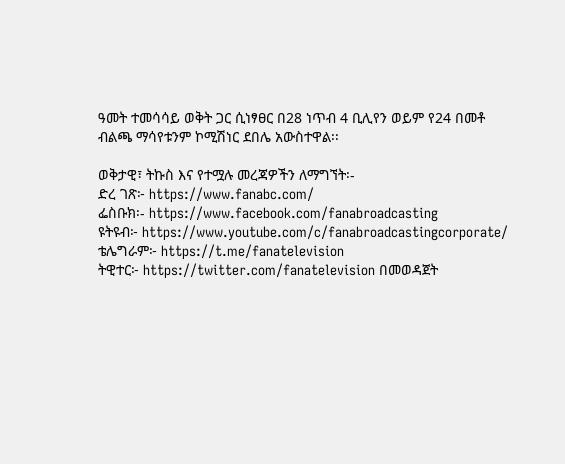ዓመት ተመሳሳይ ወቅት ጋር ሲነፃፀር በ28 ነጥብ 4 ቢሊየን ወይም የ24 በመቶ ብልጫ ማሳየቱንም ኮሚሽነር ደበሌ አውስተዋል፡፡

ወቅታዊ፣ ትኩስ እና የተሟሉ መረጃዎችን ለማግኘት፡-
ድረ ገጽ፦ https://www.fanabc.com/
ፌስቡክ፡- https://www.facebook.com/fanabroadcasting
ዩትዩብ፦ https://www.youtube.com/c/fanabroadcastingcorporate/
ቴሌግራም፦ https://t.me/fanatelevision
ትዊተር፦ https://twitter.com/fanatelevision በመወዳጀት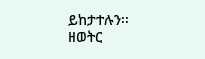ይከታተሉን፡፡
ዘወትር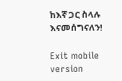ከእኛ ጋር ስላሉ እናመሰግናለን!

Exit mobile version